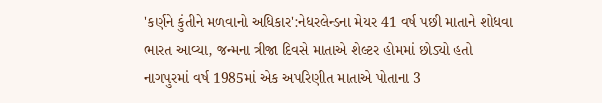'કર્ણને કુંતીને મળવાનો અધિકાર':નેધરલેન્ડના મેયર 41 વર્ષ પછી માતાને શોધવા ભારત આવ્યા, જન્મના ત્રીજા દિવસે માતાએ શેલ્ટર હોમમાં છોડ્યો હતો
નાગપુરમાં વર્ષ 1985માં એક અપરિણીત માતાએ પોતાના 3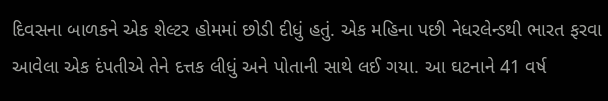દિવસના બાળકને એક શેલ્ટર હોમમાં છોડી દીધું હતું. એક મહિના પછી નેધરલેન્ડથી ભારત ફરવા આવેલા એક દંપતીએ તેને દત્તક લીધું અને પોતાની સાથે લઈ ગયા. આ ઘટનાને 41 વર્ષ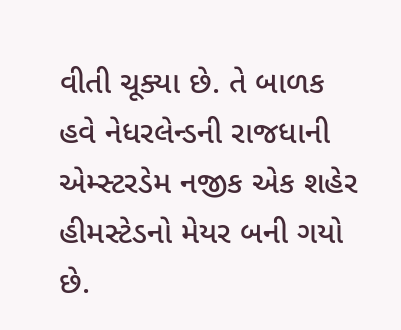વીતી ચૂક્યા છે. તે બાળક હવે નેધરલેન્ડની રાજધાની એમ્સ્ટરડેમ નજીક એક શહેર હીમસ્ટેડનો મેયર બની ગયો છે.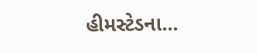હીમસ્ટેડના…